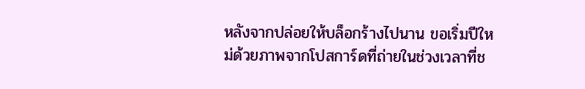หลังจากปล่อยให้บล็อกร้างไปนาน ขอเริ่มปีใหม่ด้วยภาพจากโปสการ์ดที่ถ่ายในช่วงเวลาที่ช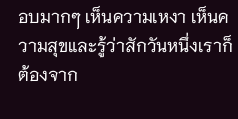อบมากๆ เห็นความเหงา เห็นความสุขและรู้ว่าสักวันหนึ่งเราก็ต้องจาก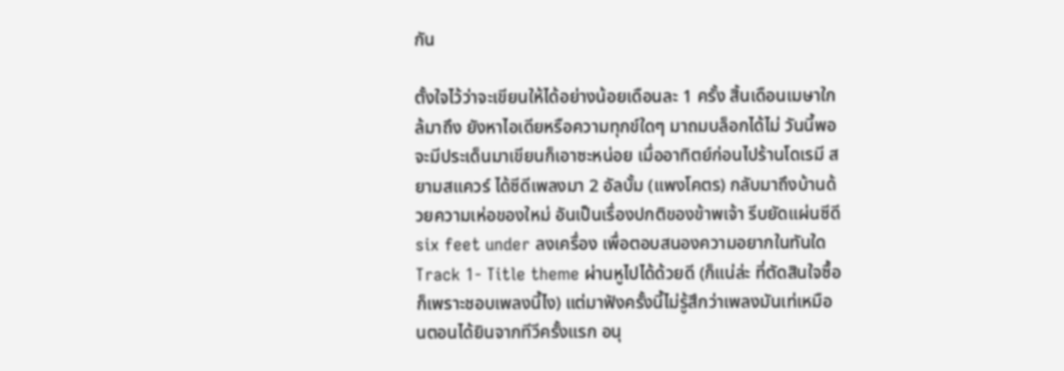กัน

ตั้งใจไว้ว่าจะเขียนให้ได้อย่างน้อยเดือนละ 1 ครั้ง สิ้นเดือนเมษาใกล้มาถึง ยังหาไอเดียหรือความทุกข์ใดๆ มาถมบล็อกได้ไม่ วันนี้พอจะมีประเด็นมาเขียนก็เอาซะหน่อย เมื่ออาทิตย์ก่อนไปร้านโดเรมี สยามสแควร์ ได้ซีดีเพลงมา 2 อัลบั้ม (แพงโคตร) กลับมาถึงบ้านด้วยความเห่อของใหม่ อันเป็นเรื่องปกติของข้าพเจ้า รีบยัดแผ่นซีดี six feet under ลงเครื่อง เพื่อตอบสนองความอยากในทันใด Track 1- Title theme ผ่านหูไปได้ด้วยดี (ก็แน่ล่ะ ที่ตัดสินใจซื้อก็เพราะชอบเพลงนี้ไง) แต่มาฟังครั้งนี้ไม่รู้สึกว่าเพลงมันเท่เหมือนตอนได้ยินจากทีวีครั้งแรก อนุ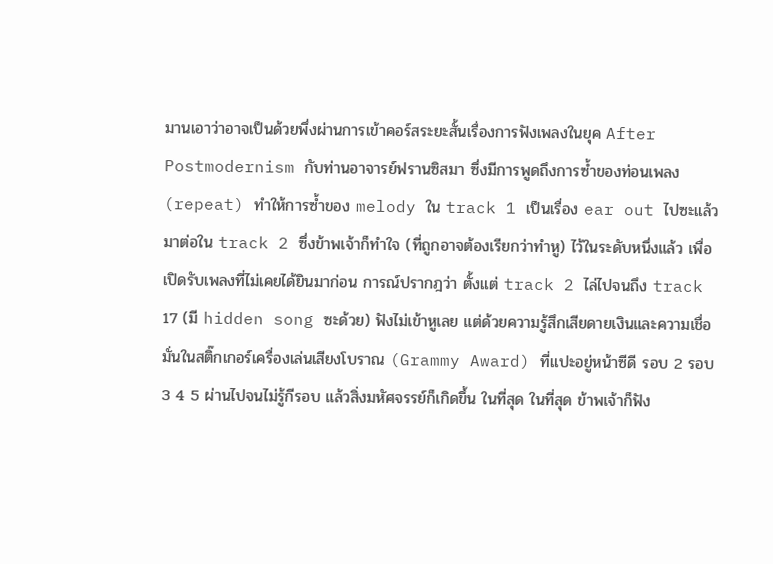มานเอาว่าอาจเป็นด้วยพึ่งผ่านการเข้าคอร์สระยะสั้นเรื่องการฟังเพลงในยุค After Postmodernism กับท่านอาจารย์ฟรานซิสมา ซึ่งมีการพูดถึงการซ้ำของท่อนเพลง (repeat) ทำให้การซ้ำของ melody ใน track 1 เป็นเรื่อง ear out ไปซะแล้ว มาต่อใน track 2 ซึ่งข้าพเจ้าก็ทำใจ (ที่ถูกอาจต้องเรียกว่าทำหู) ไว้ในระดับหนึ่งแล้ว เพื่อเปิดรับเพลงที่ไม่เคยได้ยินมาก่อน การณ์ปรากฎว่า ตั้งแต่ track 2 ไล่ไปจนถึง track 17 (มี hidden song ซะด้วย) ฟังไม่เข้าหูเลย แต่ด้วยความรู้สึกเสียดายเงินและความเชื่อมั่นในสติ๊กเกอร์เครื่องเล่นเสียงโบราณ (Grammy Award) ที่แปะอยู่หน้าซีดี รอบ 2 รอบ 3 4 5 ผ่านไปจนไม่รู้กีรอบ แล้วสิ่งมหัศจรรย์ก็เกิดขึ้น ในที่สุด ในที่สุด ข้าพเจ้าก็ฟัง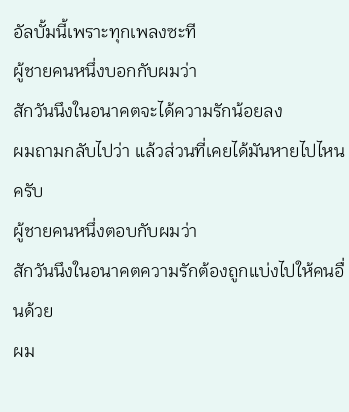อัลบั้มนี้เพราะทุกเพลงซะที
ผู้ชายคนหนึ่งบอกกับผมว่า
สักวันนึงในอนาคตจะได้ความรักน้อยลง
ผมถามกลับไปว่า แล้วส่วนที่เคยได้มันหายไปไหนครับ
ผู้ชายคนหนึ่งตอบกับผมว่า
สักวันนึงในอนาคตความรักต้องถูกแบ่งไปให้คนอื่นด้วย
ผม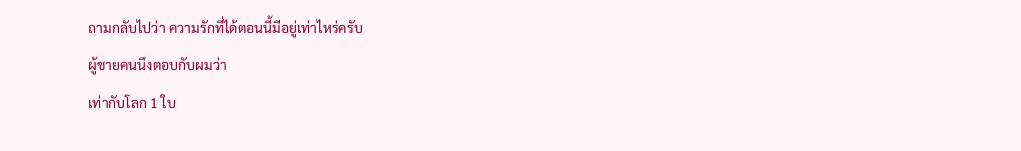ถามกลับไปว่า ความรักที่ได้ตอนนี้มีอยู่เท่าไหร่ครับ
ผู้ชายคนนึงตอบกับผมว่า
เท่ากับโลก 1 ใบ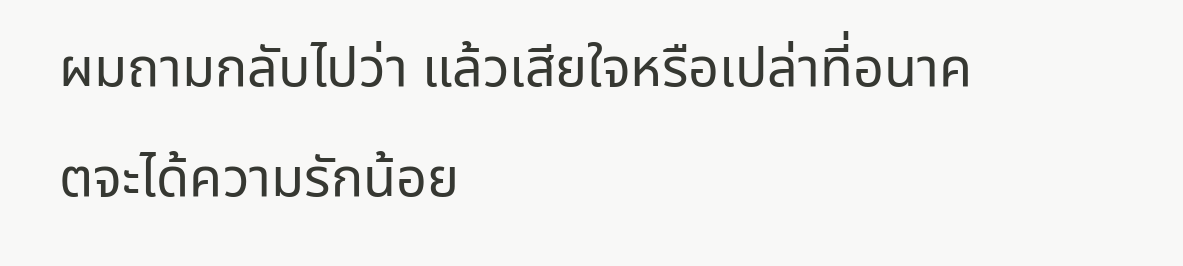ผมถามกลับไปว่า แล้วเสียใจหรือเปล่าที่อนาคตจะได้ความรักน้อย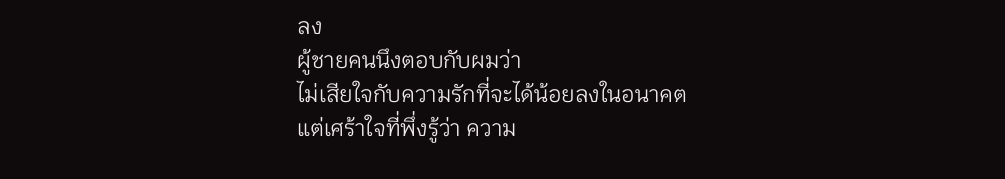ลง
ผู้ชายคนนึงตอบกับผมว่า
ไม่เสียใจกับความรักที่จะได้น้อยลงในอนาคต
แต่เศร้าใจที่พึ่งรู้ว่า ความ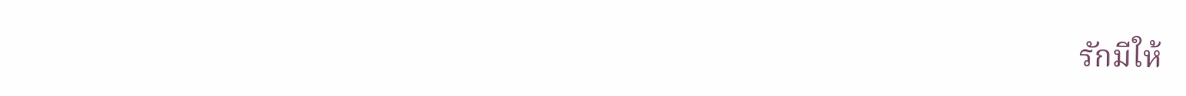รักมีให้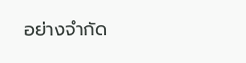อย่างจำกัด